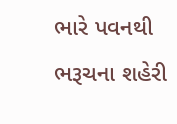ભારે પવનથી ભરૂચના શહેરી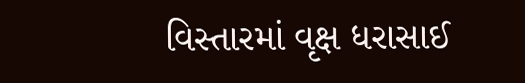વિસ્તારમાં વૃક્ષ ધરાસાઈ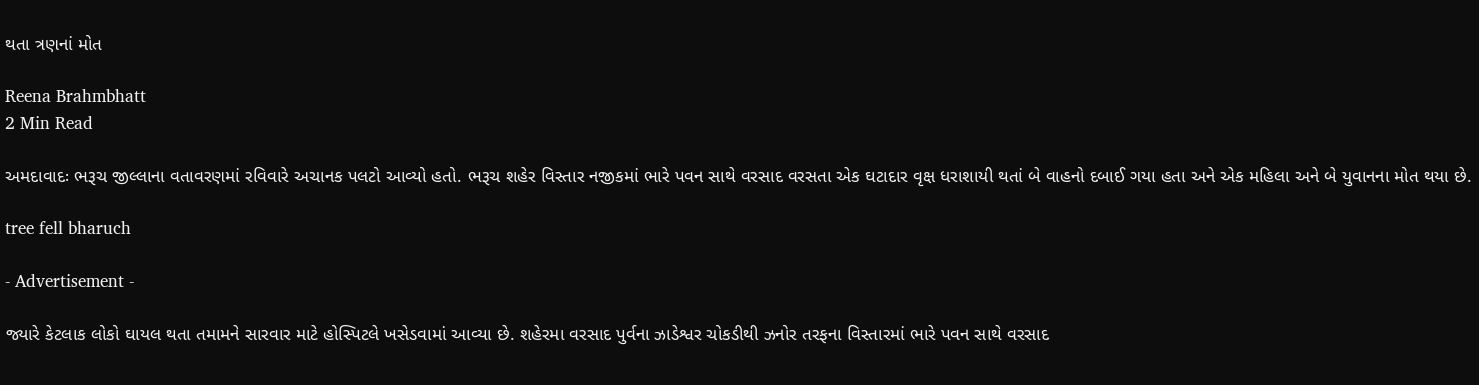થતા ત્રણનાં મોત

Reena Brahmbhatt
2 Min Read

અમદાવાદઃ ભરૂચ જીલ્લાના વતાવરણમાં રવિવારે અચાનક પલટો આવ્યો હતો. ભરૂચ શહેર વિસ્તાર નજીકમાં ભારે પવન સાથે વરસાદ વરસતા એક ઘટાદાર વૃક્ષ ધરાશાયી થતાં બે વાહનો દબાઈ ગયા હતા અને એક મહિલા અને બે યુવાનના મોત થયા છે.

tree fell bharuch

- Advertisement -

જ્યારે કેટલાક લોકો ઘાયલ થતા તમામને સારવાર માટે હોસ્પિટલે ખસેડવામાં આવ્યા છે. શહેરમા વરસાદ પુર્વના ઝાડેશ્વર ચોકડીથી ઝનોર તરફના વિસ્તારમાં ભારે પવન સાથે વરસાદ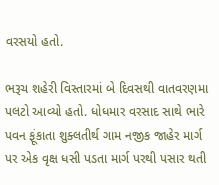વરસયો હતો.

ભરૂચ શહેરી વિસ્તારમાં બે દિવસથી વાતવરણમા પલટો આવ્યો હતો. ધોધમાર વરસાદ સાથે ભારે પવન ફૂંકાતા શુક્લતીર્થ ગામ નજીક જાહેર માર્ગ પર એક વૃક્ષ ધસી પડતા માર્ગ પરથી પસાર થતી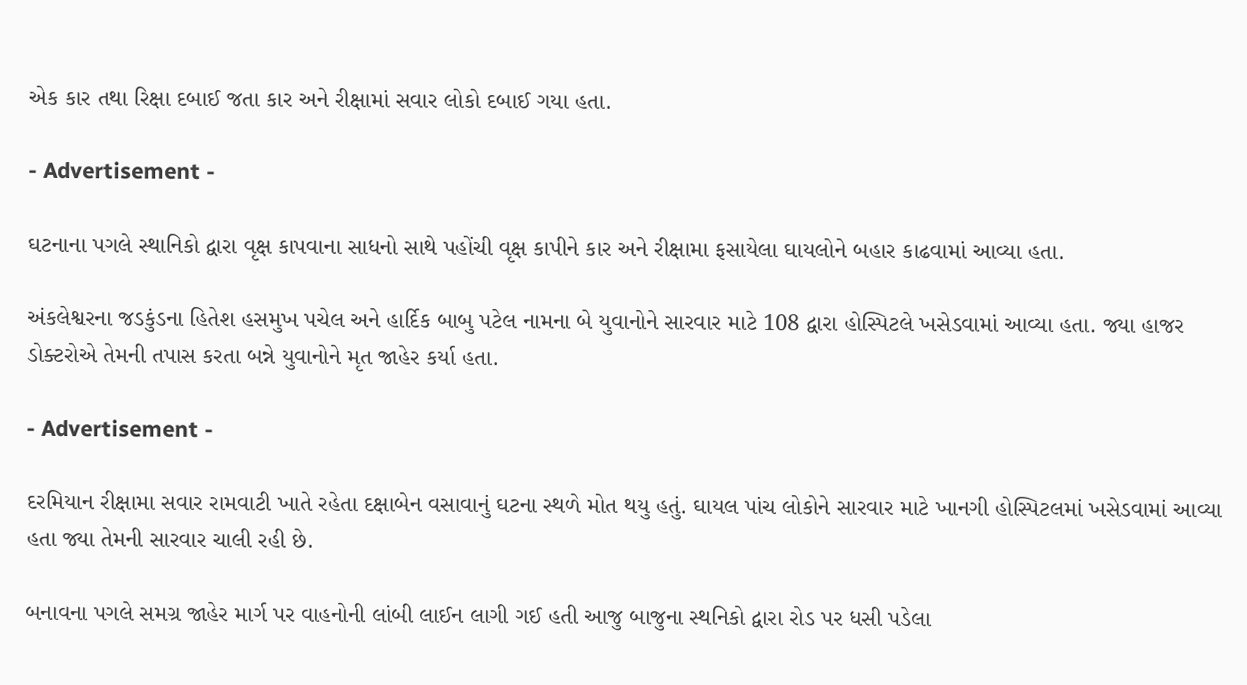એક કાર તથા રિક્ષા દબાઈ જતા કાર અને રીક્ષામાં સવાર લોકો દબાઈ ગયા હતા.

- Advertisement -

ઘટનાના પગલે સ્થાનિકો દ્વારા વૃક્ષ કાપવાના સાધનો સાથે પહોંચી વૃક્ષ કાપીને કાર અને રીક્ષામા ફસાયેલા ઘાયલોને બહાર કાઢવામાં આવ્યા હતા.

અંકલેશ્વરના જડકુંડના હિતેશ હસમુખ પચેલ અને હાર્દિક બાબુ પટેલ નામના બે યુવાનોને સારવાર માટે 108 દ્વારા હોસ્પિટલે ખસેડવામાં આવ્યા હતા. જ્યા હાજર ડોક્ટરોએ તેમની તપાસ કરતા બન્ને યુવાનોને મૃત જાહેર કર્યા હતા.

- Advertisement -

દરમિયાન રીક્ષામા સવાર રામવાટી ખાતે રહેતા દક્ષાબેન વસાવાનું ઘટના સ્થળે મોત થયુ હતું. ઘાયલ પાંચ લોકોને સારવાર માટે ખાનગી હોસ્પિટલમાં ખસેડવામાં આવ્યા હતા જ્યા તેમની સારવાર ચાલી રહી છે.

બનાવના પગલે સમગ્ર જાહેર માર્ગ પર વાહનોની લાંબી લાઈન લાગી ગઈ હતી આજુ બાજુના સ્થનિકો દ્વારા રોડ પર ધસી પડેલા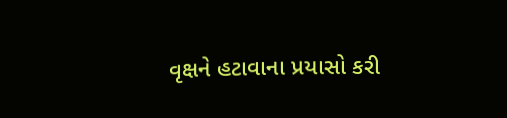વૃક્ષને હટાવાના પ્રયાસો કરી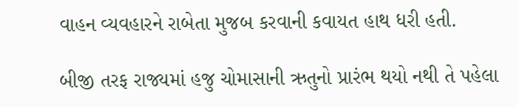વાહન વ્યવહારને રાબેતા મુજબ કરવાની કવાયત હાથ ધરી હતી.

બીજી તરફ રાજ્યમાં હજુ ચોમાસાની ઋતુનો પ્રારંભ થયો નથી તે પહેલા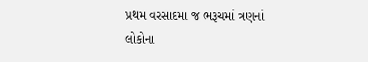પ્રથમ વરસાદમા જ ભરૂચમાં ત્રણનાં લોકોના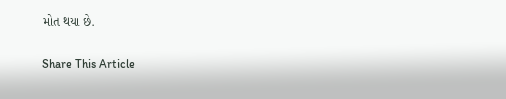મોત થયા છે.

Share This Article